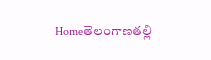Homeతెలంగాణతల్లి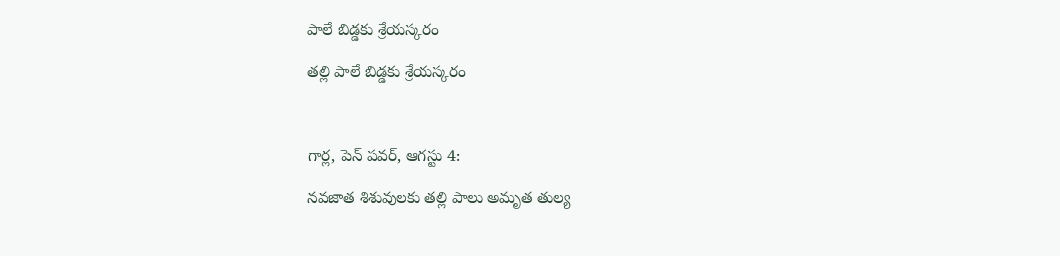పాలే బిడ్డకు శ్రేయస్కరం

తల్లి పాలే బిడ్డకు శ్రేయస్కరం



గార్ల, పెన్ పవర్, ఆగస్టు 4:

నవజాత శిశువులకు తల్లి పాలు అమృత తుల్య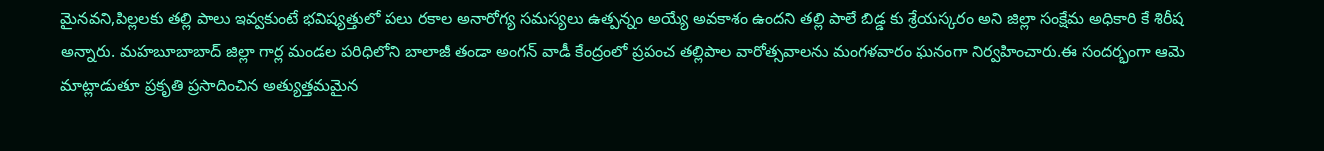మైనవని,పిల్లలకు తల్లి పాలు ఇవ్వకుంటే భవిష్యత్తులో పలు రకాల అనారోగ్య సమస్యలు ఉత్పన్నం అయ్యే అవకాశం ఉందని తల్లి పాలే బిడ్డ కు శ్రేయస్కరం అని జిల్లా సంక్షేమ అధికారి కే శిరీష అన్నారు. మహబూబాబాద్ జిల్లా గార్ల మండల పరిధిలోని బాలాజీ తండా అంగన్ వాడీ కేంద్రంలో ప్రపంచ తల్లిపాల వారోత్సవాలను మంగళవారం ఘనంగా నిర్వహించారు.ఈ సందర్భంగా ఆమె మాట్లాడుతూ ప్రకృతి ప్రసాదించిన అత్యుత్తమమైన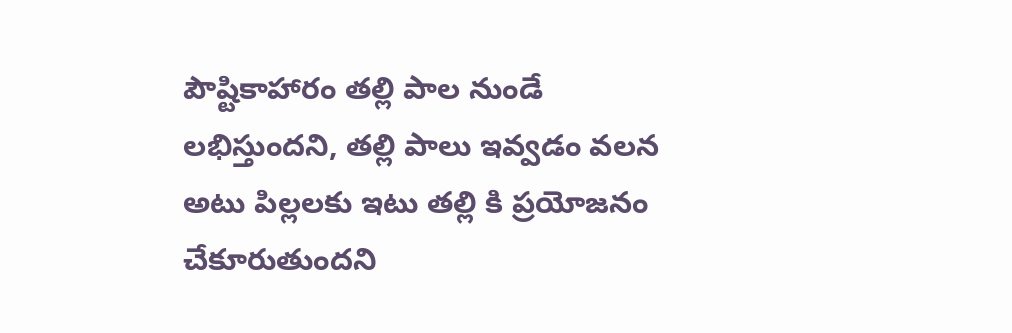పౌష్టికాహారం తల్లి పాల నుండే లభిస్తుందని, తల్లి పాలు ఇవ్వడం వలన అటు పిల్లలకు ఇటు తల్లి కి ప్రయోజనం చేకూరుతుందని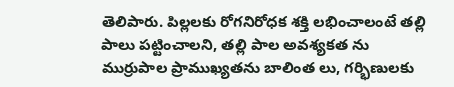తెలిపారు. పిల్లలకు రోగనిరోధక శక్తి లభించాలంటే తల్లి పాలు పట్టించాలని, తల్లి పాల అవశ్యకత ను ముర్రుపాల ప్రాముఖ్యతను బాలింత లు, గర్భిణులకు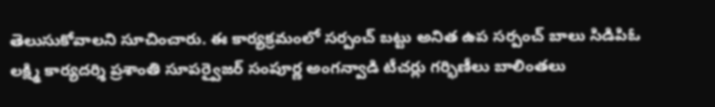తెలుసుకోవాలని సూచించారు. ఈ కార్యక్రమంలో సర్పంచ్ బట్టు అనిత ఉప సర్పంచ్ బాలు సిడిపిఓ లక్ష్మి కార్యదర్శి ప్రశాంతి సూపర్వైజర్ సంపూర్ణ అంగన్వాడి టీచర్లు గర్భిణీలు బాలింతలు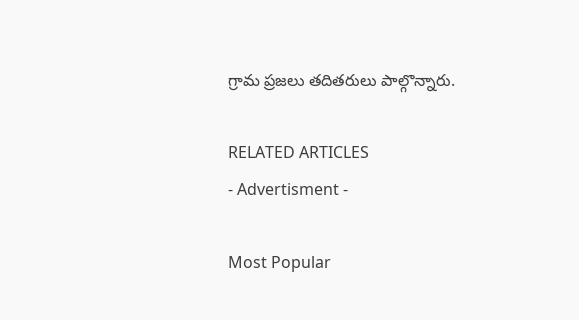గ్రామ ప్రజలు తదితరులు పాల్గొన్నారు.

RELATED ARTICLES
- Advertisment -

Most Popular